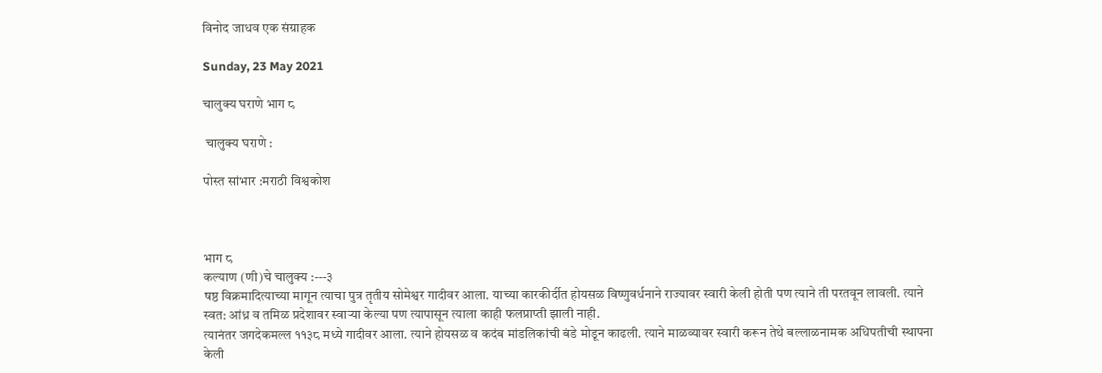विनोद जाधव एक संग्राहक

Sunday, 23 May 2021

चालुक्य घराणे भाग ८

 चालुक्य घराणे :

पोस्त सांभार :मराठी विश्वकोश



भाग ८
कल्याण (णी)चे चालुक्य :---३
षष्ठ विक्रमादित्याच्या मागून त्याचा पुत्र तृतीय सोमेश्वर गादीवर आला. याच्या कारकीर्दीत होयसळ विष्णुवर्धनाने राज्यावर स्वारी केली होती पण त्याने ती परतवून लावली. त्याने स्वत: आंध्र व तमिळ प्रदेशावर स्वाऱ्या केल्या पण त्यापासून त्याला काही फलप्राप्ती झाली नाही.
त्यानंतर जगदेकमल्ल ११३८ मध्ये गादीवर आला. त्याने होयसळ व कदंब मांडलिकांची बंडे मोडून काढली. त्याने माळव्यावर स्वारी करून तेथे बल्लाळनामक अधिपतीची स्थापना केली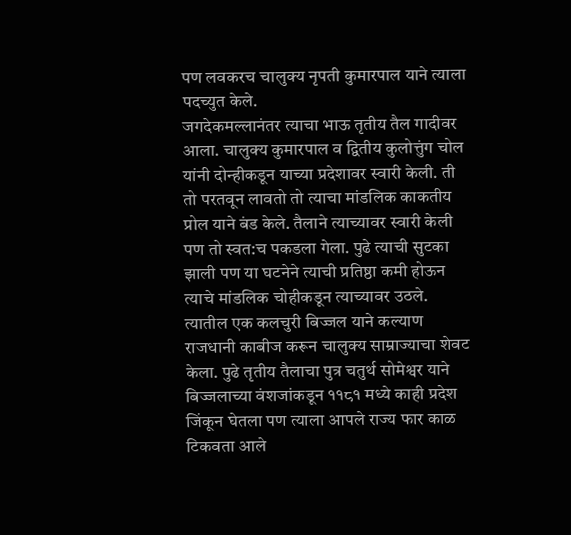पण लवकरच चालुक्य नृपती कुमारपाल याने त्याला पदच्युत केले.
जगदेकमल्लानंतर त्याचा भाऊ तृतीय तैल गादीवर आला. चालुक्य कुमारपाल व द्वितीय कुलोत्तुंग चोल यांनी दोन्हीकडून याच्या प्रदेशावर स्वारी केली. ती तो परतवून लावतो तो त्याचा मांडलिक काकतीय प्रोल याने बंड केले. तैलाने त्याच्यावर स्वारी केली पण तो स्वत:च पकडला गेला. पुढे त्याची सुटका झाली पण या घटनेने त्याची प्रतिष्ठा कमी होऊन त्याचे मांडलिक चोहीकडून त्याच्यावर उठले. त्यातील एक कलचुरी बिज्जल याने कल्याण राजधानी काबीज करून चालुक्य साम्राज्याचा शेवट केला. पुढे तृतीय तैलाचा पुत्र चतुर्थ सोमेश्वर याने बिज्जलाच्या वंशजांकडून ११८१ मध्ये काही प्रदेश जिंकून घेतला पण त्याला आपले राज्य फार काळ टिकवता आले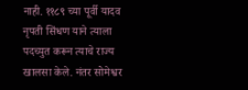नाही. ११८९ च्या पूर्वी यादव नृपती सिंधण याने त्याला पदच्युत करून त्याचे राज्य खालसा केले. नंतर सोमेश्वर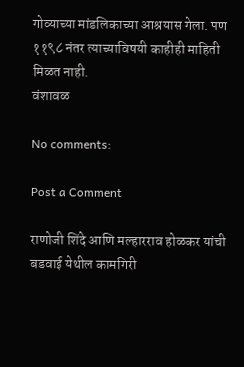गोव्याच्या मांडलिकाच्या आश्रयास गेला. पण ११९८ नंतर त्याच्याविषयी काहीही माहिती मिळत नाही.
वंशावळ

No comments:

Post a Comment

राणोजी शिंदे आणि मल्हारराव होळकर यांची बडवाई येथील कामगिरी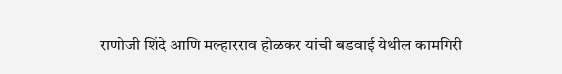राणोजी शिंदे आणि मल्हारराव होळकर यांची बडवाई येथील कामगिरी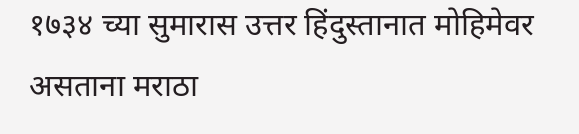१७३४ च्या सुमारास उत्तर हिंदुस्तानात मोहिमेवर असताना मराठा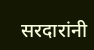सरदारांनी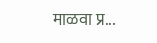माळवा प्र...